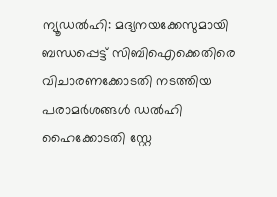ന്യൂഡൽഹി: മദ്യനയക്കേസുമായി ബന്ധപ്പെട്ട് സിബിഐക്കെതിരെ വിചാരണക്കോടതി നടത്തിയ പരാമർശങ്ങൾ ഡൽഹി ഹൈക്കോടതി സ്റ്റേ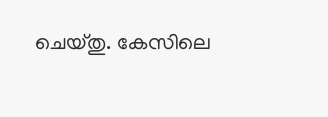ചെയ്തു. കേസിലെ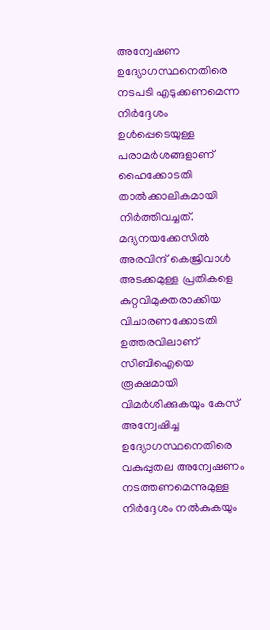അന്വേഷണ ഉദ്യോഗസ്ഥനെതിരെ നടപടി എടുക്കണമെന്ന നിർദ്ദേശം ഉൾപ്പെടെയുള്ള പരാമർശങ്ങളാണ് ഹൈക്കോടതി താൽക്കാലികമായി നിർത്തിവച്ചത്.
മദ്യനയക്കേസിൽ അരവിന്ദ് കെജ്രിവാൾ അടക്കമുള്ള പ്രതികളെ കുറ്റവിമുക്തരാക്കിയ വിചാരണക്കോടതി ഉത്തരവിലാണ് സിബിഐയെ രൂക്ഷമായി വിമർശിക്കുകയും കേസ് അന്വേഷിച്ച ഉദ്യോഗസ്ഥനെതിരെ വകുപ്പുതല അന്വേഷണം നടത്തണമെന്നുമുള്ള നിർദ്ദേശം നൽകുകയും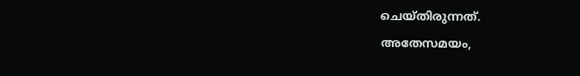ചെയ്തിരുന്നത്.
അതേസമയം,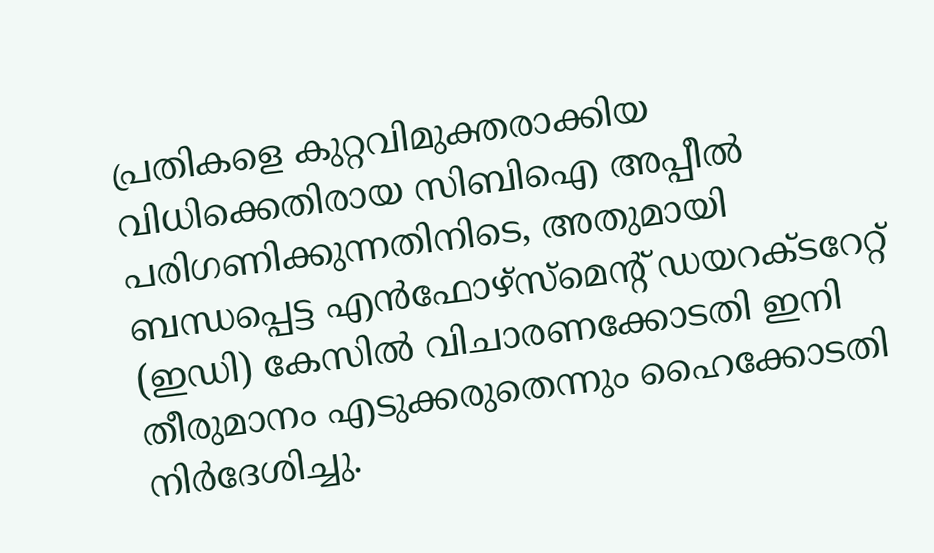പ്രതികളെ കുറ്റവിമുക്തരാക്കിയ വിധിക്കെതിരായ സിബിഐ അപ്പീൽ പരിഗണിക്കുന്നതിനിടെ, അതുമായി ബന്ധപ്പെട്ട എൻഫോഴ്സ്മെന്റ് ഡയറക്ടറേറ്റ് (ഇഡി) കേസിൽ വിചാരണക്കോടതി ഇനി തീരുമാനം എടുക്കരുതെന്നും ഹൈക്കോടതി നിർദേശിച്ചു.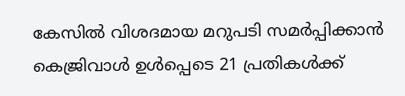കേസിൽ വിശദമായ മറുപടി സമർപ്പിക്കാൻ കെജ്രിവാൾ ഉൾപ്പെടെ 21 പ്രതികൾക്ക്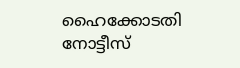ഹൈക്കോടതി നോട്ടീസ്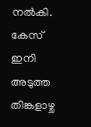നൽകി. കേസ് ഇനി അടുത്ത തിങ്കളാഴ്ച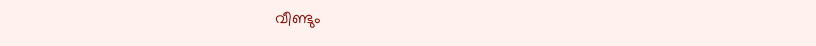വീണ്ടും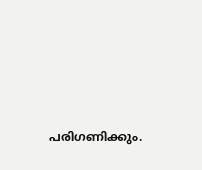പരിഗണിക്കും.